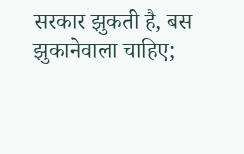सरकार झुकती है, बस झुकानेवाला चाहिए;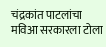चंद्रकांत पाटलांचा मविआ सरकारला टोला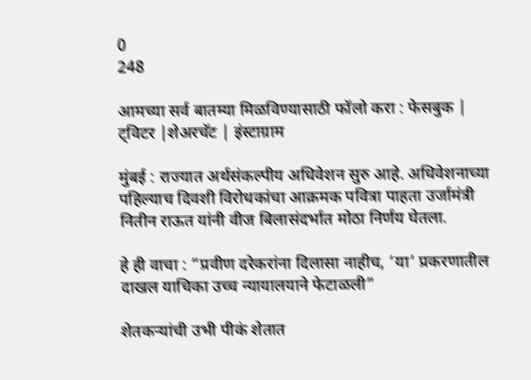0
248

आमच्या सर्व बातम्या मिळविण्यासाठी फॉलो करा : फेसबुक | ट्विटर |शेअरचॅट | इंस्टाग्राम

मुंबई : राज्यात अर्थसंकल्पीय अधिवेशन सुरु आहे. अधिवेशनाच्या पहिल्याच दिवशी विरोधकांचा आक्रमक पवित्रा पाहता उर्जामंत्री नितीन राऊत यांनी वीज बिलासंदर्भात मोठा निर्णय घेतला.

हे ही वाचा : “प्रवीण दरेकरांना दिलासा नाहीच, ‘या’ प्रकरणातील दाखल याचिका उच्च न्यायालयाने फेटाळली”

शेतकऱ्यांची उभी पीकं शेतात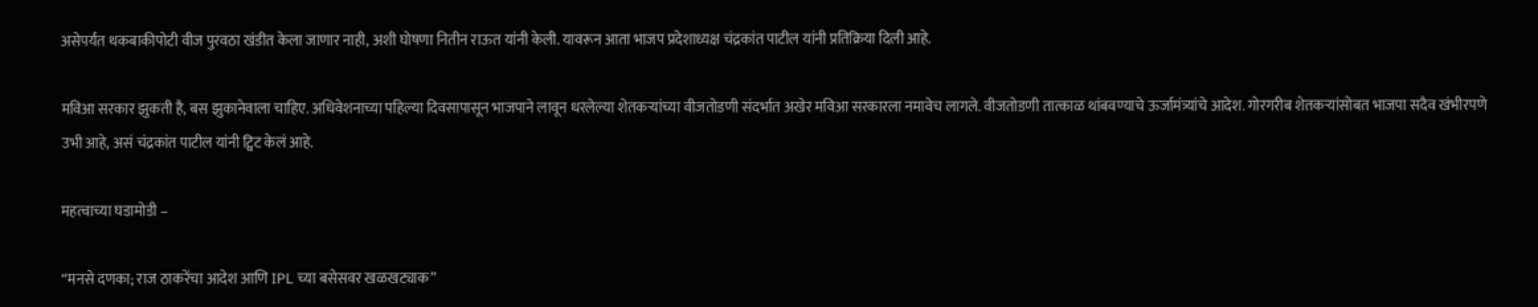असेपर्यंत थकबाकीपोटी वीज पुरवठा खंडीत केला जाणार नाही, अशी घोषणा नितीन राऊत यांनी केली. यावरून आता भाजप प्रदेशाध्यक्ष चंद्रकांत पाटील यांनी प्रतिक्रिया दिली आहे.

मविआ सरकार झुकती है, बस झुकानेवाला चाहिए. अधिवेशनाच्या पहिल्या दिवसापासून भाजपाने लावून धरलेल्या शेतकऱ्यांच्या वीजतोडणी संदर्भात अखेर मविआ सरकारला नमावेच लागले. वीजतोडणी तात्काळ थांबवण्याचे ऊर्जामंत्र्यांचे आदेश. गोरगरीब शेतकऱ्यांसोबत भाजपा सदैव खंभीरपणे उभी आहे, असं चंद्रकांत पाटील यांनी ट्विट केलं आहे.

महत्वाच्या घडामोडी –

“मनसे दणका; राज ठाकरेंचा आदेश आणि IPL च्या बसेसवर खळखट्याक”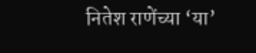नितेश राणेंच्या ‘या’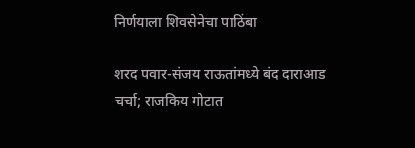निर्णयाला शिवसेनेचा पाठिंबा

शरद पवार-संजय राऊतांमध्ये बंद दाराआड चर्चा; राजकिय गोटात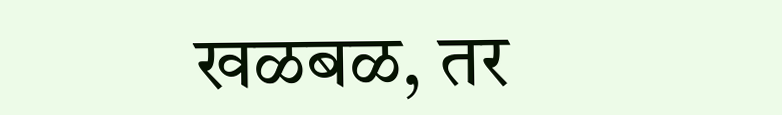खळबळ, तर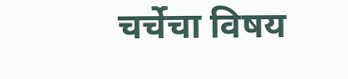चर्चेचा विषय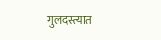गुलदस्त्यात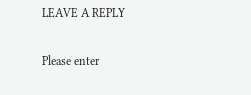LEAVE A REPLY

Please enter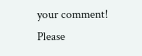your comment!
Please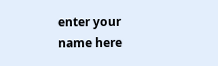enter your name here